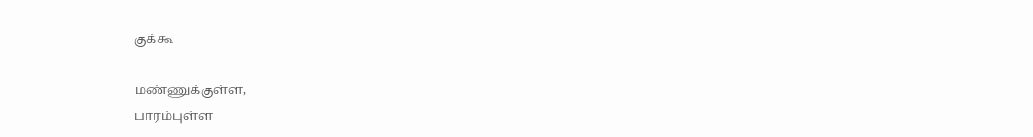குக்கூ

மண்ணுக்குள்ள,
பாரம்புள்ள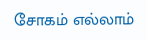சோகம் எல்லாம்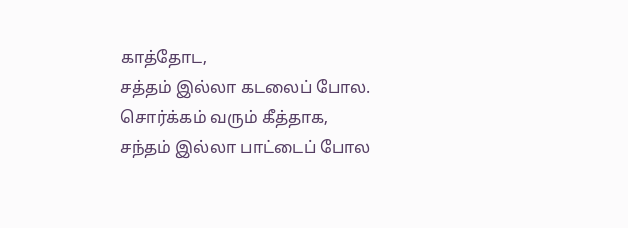காத்தோட,
சத்தம் இல்லா கடலைப் போல.
சொர்க்கம் வரும் கீத்தாக,
சந்தம் இல்லா பாட்டைப் போல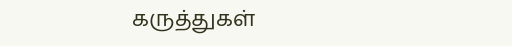கருத்துகள்